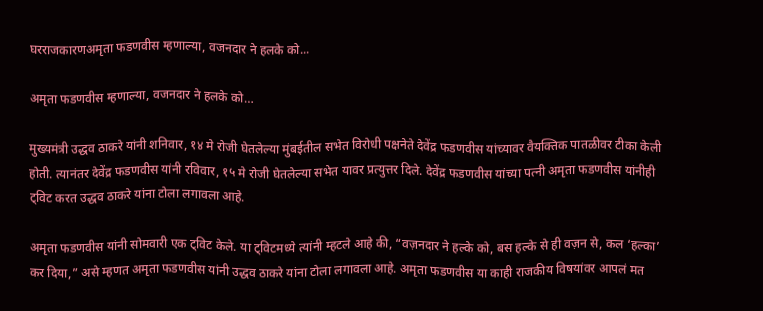घरराजकारणअमृता फडणवीस म्हणाल्या, वजनदार ने हलके को...

अमृता फडणवीस म्हणाल्या, वजनदार ने हलके को…

मुख्यमंत्री उद्धव ठाकरे यांनी शनिवार, १४ मे रोजी घेतलेल्या मुंबईतील सभेत विरोधी पक्षनेते देवेंद्र फडणवीस यांच्यावर वैयक्तिक पातळीवर टीका केली होती. त्यानंतर देवेंद्र फडणवीस यांनी रविवार, १५ मे रोजी घेतलेल्या सभेत यावर प्रत्युत्तर दिले. देवेंद्र फडणवीस यांच्या पत्नी अमृता फडणवीस यांनीही ट्विट करत उद्धव ठाकरे यांना टोला लगावला आहे.

अमृता फडणवीस यांनी सोमवारी एक ट्विट केले. या ट्विटमध्ये त्यांनी म्हटले आहे की, “वज़नदार ने हल्के को, बस हल्के से ही वज़न से, कल ‘हल्का’ कर दिया,” असे म्हणत अमृता फडणवीस यांनी उद्धव ठाकरे यांना टोला लगावला आहे. अमृता फडणवीस या काही राजकीय विषयांवर आपलं मत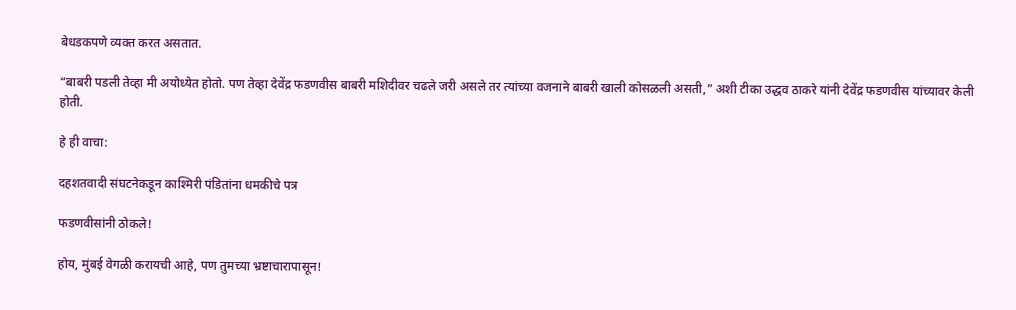बेधडकपणे व्यक्त करत असतात.

“बाबरी पडली तेव्हा मी अयोध्येत होतो. पण तेव्हा देवेंद्र फडणवीस बाबरी मशिदीवर चढले जरी असले तर त्यांच्या वजनाने बाबरी खाली कोसळली असती,” अशी टीका उद्धव ठाकरे यांनी देवेंद्र फडणवीस यांच्यावर केली होती.

हे ही वाचा:

दहशतवादी संघटनेकडून काश्मिरी पंडितांना धमकीचे पत्र

फडणवीसांनी ठोकले!

होय, मुंबई वेगळी करायची आहे, पण तुमच्या भ्रष्टाचारापासून!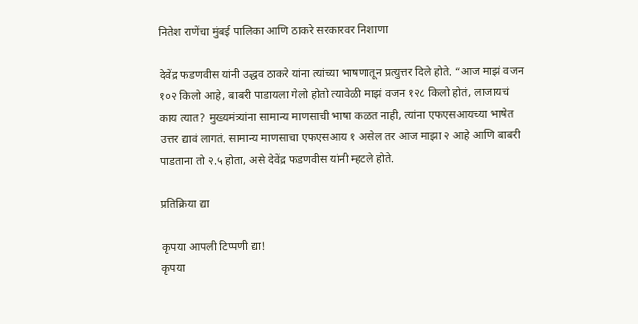नितेश राणेंचा मुंबई पालिका आणि ठाकरे सरकारवर निशाणा

देवेंद्र फडणवीस यांनी उद्धव ठाकरे यांना त्यांच्या भाषणातून प्रत्युत्तर दिले होते. “आज माझं वजन १०२ किलो आहे, बाबरी पाडायला गेलो होतो त्यावेळी माझं वजन १२८ किलो होतं, लाजायचं काय त्यात? मुख्यमंत्र्यांना सामान्य माणसाची भाषा कळत नाही, त्यांना एफएसआयच्या भाषेत उत्तर द्यावं लागतं. सामान्य माणसाचा एफएसआय १ असेल तर आज माझा २ आहे आणि बाबरी पाडताना तो २.५ होता, असे देवेंद्र फडणवीस यांनी म्हटले होते.

प्रतिक्रिया द्या

कृपया आपली टिप्पणी द्या!
कृपया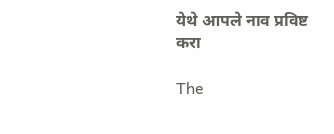येथे आपले नाव प्रविष्ट करा

The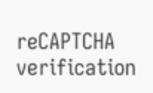reCAPTCHA verification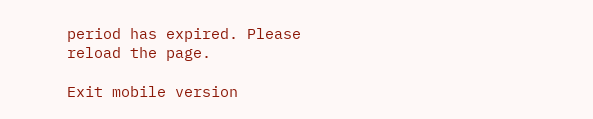period has expired. Please reload the page.

Exit mobile version